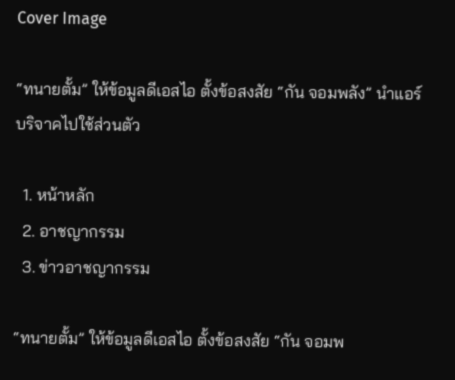Cover Image

“ทนายตั้ม” ให้ข้อมูลดีเอสไอ ตั้งข้อสงสัย “กัน จอมพลัง” นำแอร์บริจาคไปใช้ส่วนตัว

  1. หน้าหลัก
  2. อาชญากรรม
  3. ข่าวอาชญากรรม

“ทนายตั้ม” ให้ข้อมูลดีเอสไอ ตั้งข้อสงสัย “กัน จอมพ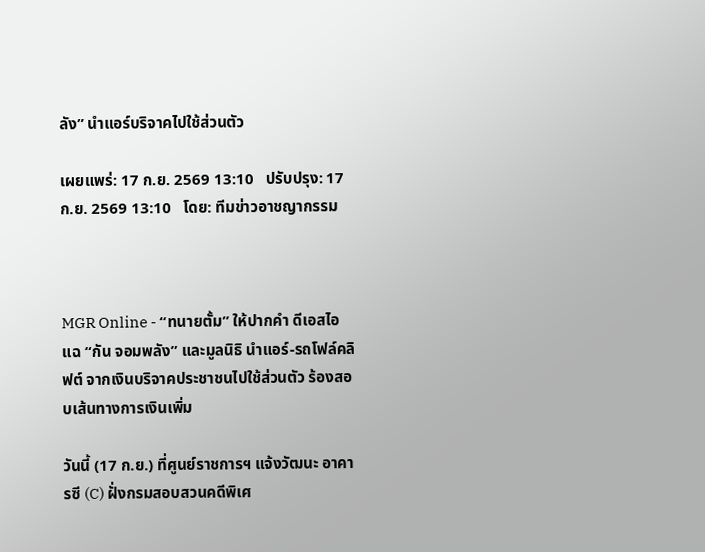ลัง” นำแอร์บริจาคไปใช้ส่วนตัว

เผยแพร่: 17 ก.ย. 2569 13:10   ปรับปรุง: 17 ก.ย. 2569 13:10   โดย: ทีมข่าวอาชญากรรม



MGR Online - “ทนายตั้ม” ให้ปากคำ ดีเอสไอ แฉ “กัน จอมพลัง” และมูลนิธิ นำแอร์-รถโฟล์คลิฟต์ จากเงินบริจาคประชาชนไปใช้ส่วนตัว ร้องสอบเส้นทางการเงินเพิ่ม

วันนี้ (17 ก.ย.) ที่ศูนย์ราชการฯ แจ้งวัฒนะ อาคารซี (C) ฝั่งกรมสอบสวนคดีพิเศ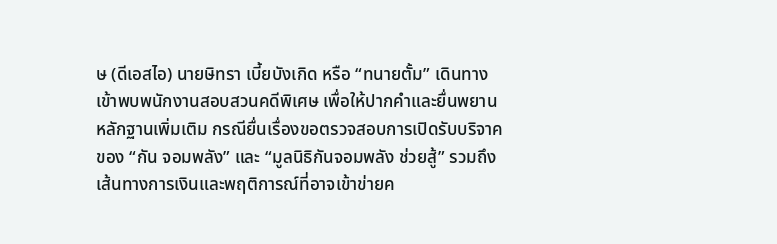ษ (ดีเอสไอ) นายษิทรา เบี้ยบังเกิด หรือ “ทนายตั้ม” เดินทางเข้าพบพนักงานสอบสวนคดีพิเศษ เพื่อให้ปากคำและยื่นพยานหลักฐานเพิ่มเติม กรณียื่นเรื่องขอตรวจสอบการเปิดรับบริจาคของ “กัน จอมพลัง” และ “มูลนิธิกันจอมพลัง ช่วยสู้” รวมถึงเส้นทางการเงินและพฤติการณ์ที่อาจเข้าข่ายค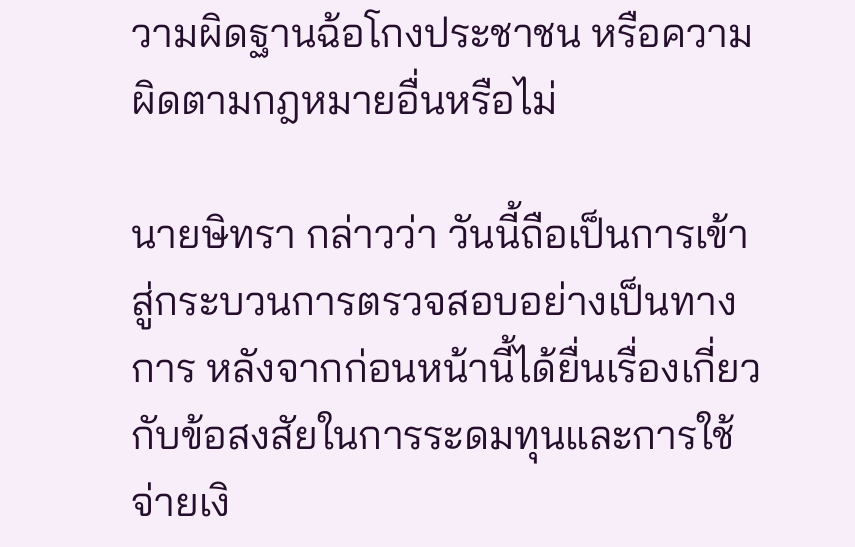วามผิดฐานฉ้อโกงประชาชน หรือความผิดตามกฎหมายอื่นหรือไม่

นายษิทรา กล่าวว่า วันนี้ถือเป็นการเข้าสู่กระบวนการตรวจสอบอย่างเป็นทางการ หลังจากก่อนหน้านี้ได้ยื่นเรื่องเกี่ยวกับข้อสงสัยในการระดมทุนและการใช้จ่ายเงิ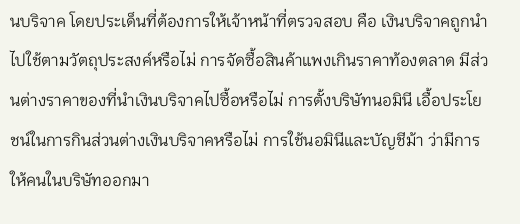นบริจาค โดยประเด็นที่ต้องการให้เจ้าหน้าที่ตรวจสอบ คือ เงินบริจาคถูกนำไปใช้ตามวัตถุประสงค์หรือไม่ การจัดซื้อสินค้าแพงเกินราคาท้องตลาด มีส่วนต่างราคาของที่นำเงินบริจาคไปซื้อหรือไม่ การตั้งบริษัทนอมินี เอื้อประโยชน์ในการกินส่วนต่างเงินบริจาคหรือไม่ การใช้นอมินีและบัญชีม้า ว่ามีการให้คนในบริษัทออกมา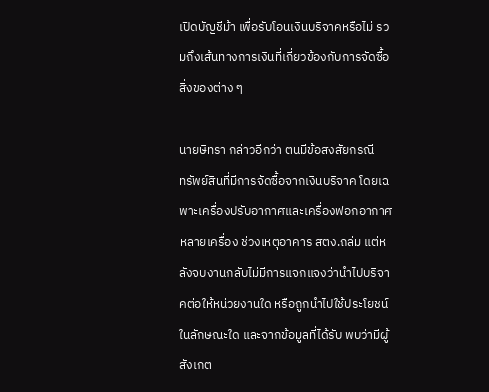เปิดบัญชีม้า เพื่อรับโอนเงินบริจาคหรือไม่ รวมถึงเส้นทางการเงินที่เกี่ยวข้องกับการจัดซื้อสิ่งของต่าง ๆ

นายษิทรา กล่าวอีกว่า ตนมีข้อสงสัยกรณี
ทรัพย์สินที่มีการจัดซื้อจากเงินบริจาค โดยเฉพาะเครื่องปรับอากาศและเครื่องฟอกอากาศหลายเครื่อง ช่วงเหตุอาคาร สตง.ถล่ม แต่หลังจบงานกลับไม่มีการแจกแจงว่านำไปบริจาคต่อให้หน่วยงานใด หรือถูกนำไปใช้ประโยชน์ในลักษณะใด และจากข้อมูลที่ได้รับ พบว่ามีผู้สังเกต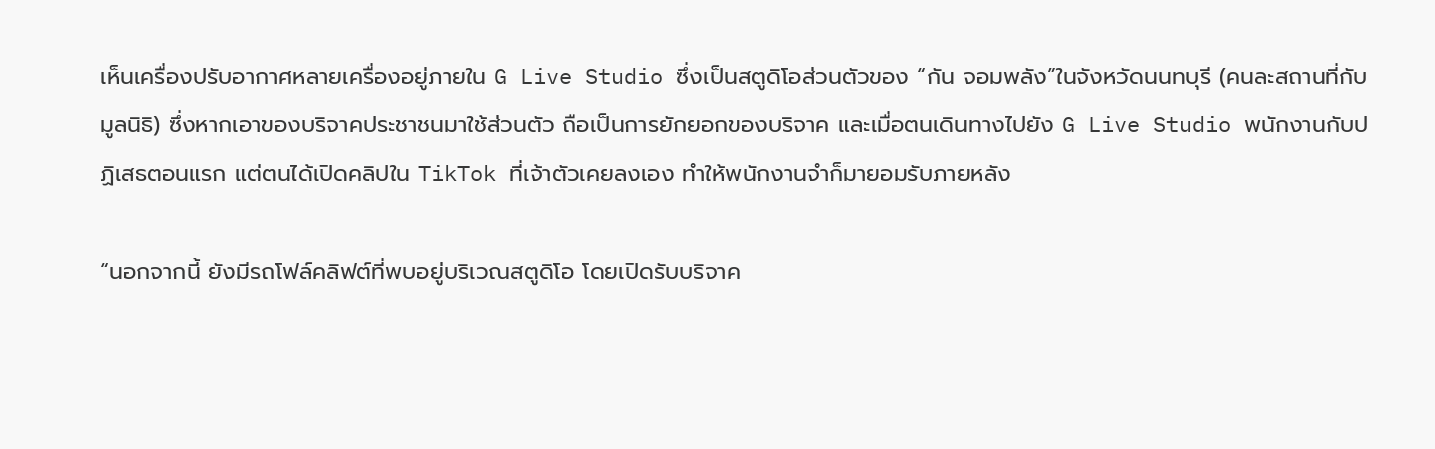เห็นเครื่องปรับอากาศหลายเครื่องอยู่ภายใน G Live Studio ซึ่งเป็นสตูดิโอส่วนตัวของ “กัน จอมพลัง”ในจังหวัดนนทบุรี (คนละสถานที่กับมูลนิธิ) ซึ่งหากเอาของบริจาคประชาชนมาใช้ส่วนตัว ถือเป็นการยักยอกของบริจาค และเมื่อตนเดินทางไปยัง G Live Studio พนักงานกับปฏิเสธตอนแรก แต่ตนได้เปิดคลิปใน TikTok ที่เจ้าตัวเคยลงเอง ทำให้พนักงานจำก็มายอมรับภายหลัง

“นอกจากนี้ ยังมีรถโฟล์คลิฟต์ที่พบอยู่บริเวณสตูดิโอ โดยเปิดรับบริจาค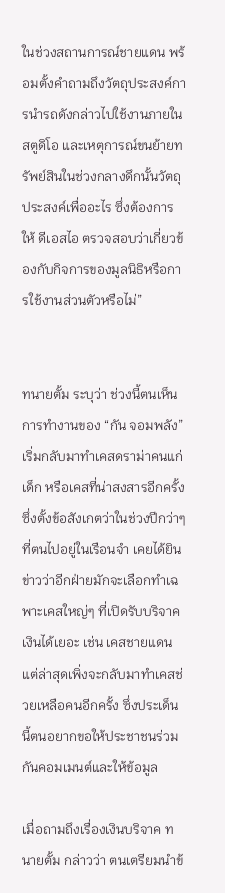ในช่วงสถานการณ์ชายแดน พร้อมตั้งคำถามถึงวัตถุประสงค์การนำรถดังกล่าวไปใช้งานภายในสตูดิโอ และเหตุการณ์ขนย้ายทรัพย์สินในช่วงกลางดึกนั้นวัตถุประสงค์เพื่ออะไร ซึ่งต้องการให้ ดีเอสไอ ตรวจสอบว่าเกี่ยวข้องกับกิจการของมูลนิธิหรือการใช้งานส่วนตัวหรือไม่”


ทนายตั้ม ระบุว่า ช่วงนี้ตนเห็นการทำงานของ “กัน จอมพลัง” เริ่มกลับมาทำเคสดราม่าคนแก่ เด็ก หรือเคสที่น่าสงสารอีกครั้ง ซึ่งตั้งข้อสังเกตว่าในช่วงปีกว่าๆ ที่ตนไปอยู่ในเรือนจำ เคยได้ยินข่าวว่าอีกฝ่ายมักจะเลือกทำเฉพาะเคสใหญ่ๆ ที่เปิดรับบริจาคเงินได้เยอะ เช่น เคสชายแดน แต่ล่าสุดเพิ่งจะกลับมาทำเคสช่วยเหลือคนอีกครั้ง ซึ่งประเด็นนี้ตนอยากขอให้ประชาชนร่วมกันคอมเมนต์และให้ข้อมูล

เมื่อถามถึงเรื่องเงินบริจาค ทนายตั้ม กล่าวว่า ตนเตรียมนำข้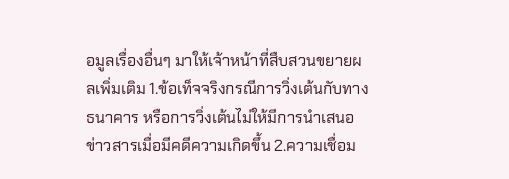อมูลเรื่องอื่นๆ มาให้เจ้าหน้าที่สืบสวนขยายผลเพิ่มเติม 1.ข้อเท็จจริงกรณีการวิ่งเต้นกับทางธนาคาร หรือการวิ่งเต้นไม่ให้มีการนำเสนอข่าวสารเมื่อมีคดีความเกิดขึ้น 2.ความเชื่อม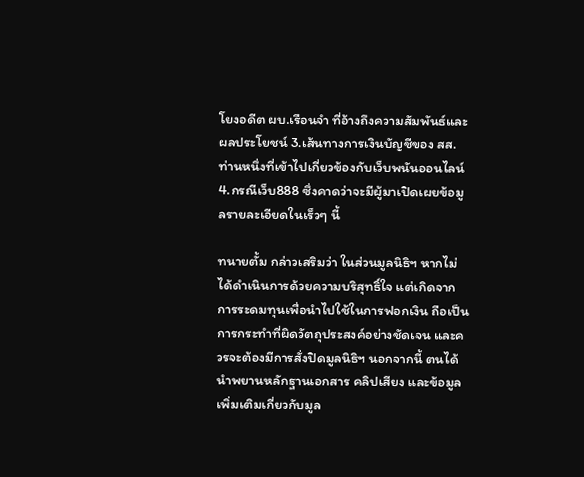โยงอดีต ผบ.เรือนจำ ที่อ้างถึงความสัมพันธ์และผลประโยชน์ 3.เส้นทางการเงินบัญชีของ สส. ท่านหนึ่งที่เข้าไปเกี่ยวข้องกับเว็บพนันออนไลน์ 4.กรณีเว็บ888 ซึ่งคาดว่าจะมีผู้มาเปิดเผยข้อมูลรายละเอียดในเร็วๆ นี้

ทนายตั้ม กล่าวเสริมว่า ในส่วนมูลนิธิฯ หากไม่ได้ดำเนินการด้วยความบริสุทธิ์ใจ แต่เกิดจากการระดมทุนเพื่อนำไปใช้ในการฟอกเงิน ถือเป็นการกระทำที่ผิดวัตถุประสงค์อย่างชัดเจน และควรจะต้องมีการสั่งปิดมูลนิธิฯ นอกจากนี้ ตนได้นำพยานหลักฐานเอกสาร คลิปเสียง และข้อมูลเพิ่มเติมเกี่ยวกับมูล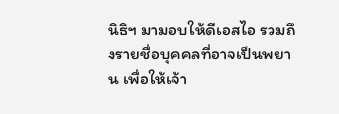นิธิฯ มามอบให้ดีเอสไอ รวมถึงรายชื่อบุคคลที่อาจเป็นพยาน เพื่อให้เจ้า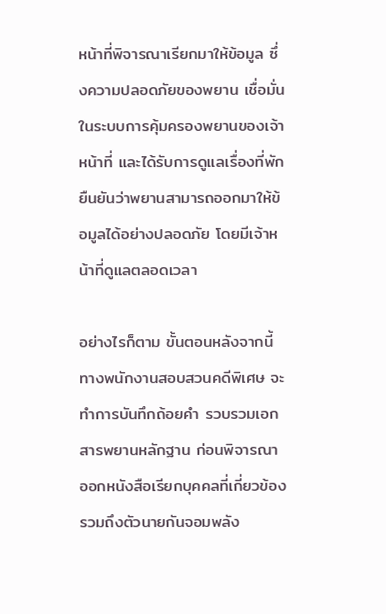หน้าที่พิจารณาเรียกมาให้ข้อมูล ซึ่งความปลอดภัยของพยาน เชื่อมั่นในระบบการคุ้มครองพยานของเจ้าหน้าที่ และได้รับการดูแลเรื่องที่พัก ยืนยันว่าพยานสามารถออกมาให้ข้อมูลได้อย่างปลอดภัย โดยมีเจ้าหน้าที่ดูแลตลอดเวลา

อย่างไรก็ตาม ขั้นตอนหลังจากนี้ทางพนักงานสอบสวนคดีพิเศษ จะทำการบันทึกถ้อยคำ รวบรวมเอกสารพยานหลักฐาน ก่อนพิจารณาออกหนังสือเรียกบุคคลที่เกี่ยวข้อง รวมถึงตัวนายกันจอมพลัง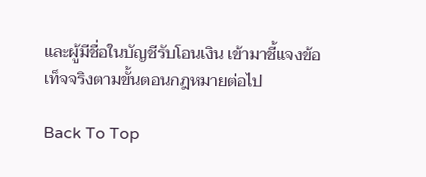และผู้มีชื่อในบัญชีรับโอนเงิน เข้ามาชี้แจงข้อเท็จจริงตามขั้นตอนกฎหมายต่อไป

Back To Top